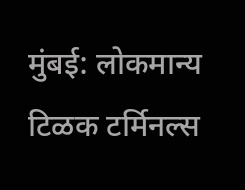मुंबई: लोकमान्य टिळक टर्मिनल्स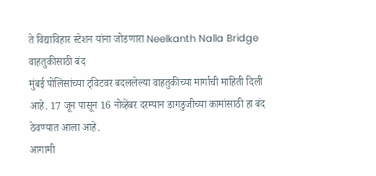ते विद्याविहार स्टेशन यांना जोडणारा Neelkanth Nalla Bridge वाहतुकीसाठी बंद
मुंबई पोलिसांच्या ट्विटवर बदललेल्या वाहतुकीच्या मार्गाची माहिती दिली आहे. 17 जून पासून 16 नोव्हेंबर दरम्यान डागडुजीच्या कामांसाठी हा बंद ठेवण्यात आला आहे.
आगामी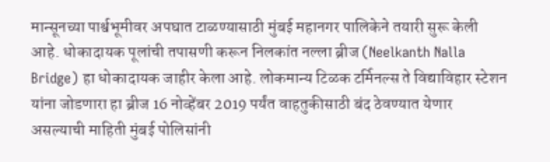मान्सूनच्या पार्श्वभूमीवर अपघात टाळण्यासाठी मुंबई महानगर पालिकेने तयारी सुरू केली आहे. धोकादायक पूलांची तपासणी करून निलकांत नल्ला ब्रीज (Neelkanth Nalla Bridge) हा धोकादायक जाहीर केला आहे. लोकमान्य टिळक टर्मिनल्स ते विद्याविहार स्टेशन यांना जोडणारा हा ब्रीज 16 नोव्हेंबर 2019 पर्यंत वाहतुकीसाठी बंद ठेवण्यात येणार असल्याची माहिती मुंबई पोलिसांनी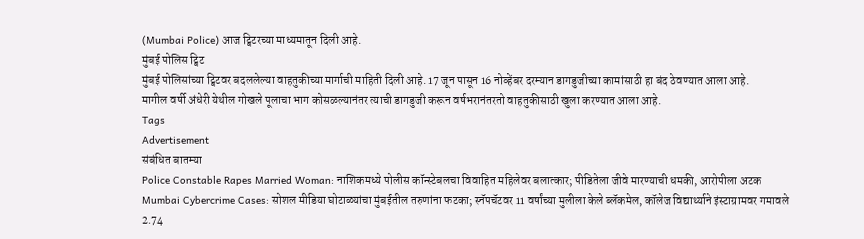(Mumbai Police) आज ट्विटरच्या माध्यमातून दिली आहे.
मुंबई पोलिस ट्विट
मुंबई पोलिसांच्या ट्विटवर बदललेल्या वाहतुकीच्या मार्गाची माहिती दिली आहे. 17 जून पासून 16 नोव्हेंबर दरम्यान डागडुजीच्या कामांसाठी हा बंद ठेवण्यात आला आहे.
मागील वर्षी अंधेरी येथील गोखले पूलाचा भाग कोसळल्यानंतर त्याची डागडुजी करून वर्षभरानंतरतो वाहतुकीसाठी खुला करण्यात आला आहे.
Tags
Advertisement
संबंधित बातम्या
Police Constable Rapes Married Woman: नाशिकमध्ये पोलीस कॉन्स्टेबलचा विवाहित महिलेवर बलात्कार; पीडितेला जीवे मारण्याची धमकी, आरोपीला अटक
Mumbai Cybercrime Cases: सोशल मीडिया घोटाळ्यांचा मुंबईतील तरुणांना फटका; स्नॅपचॅटवर 11 वर्षांच्या मुलीला केले ब्लॅकमेल, कॉलेज विद्यार्थ्याने इंस्टाग्रामवर गमावले 2.74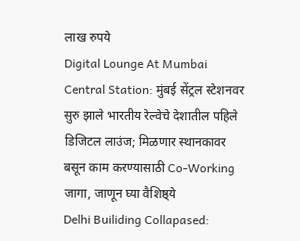लाख रुपये
Digital Lounge At Mumbai Central Station: मुंबई सेंट्रल स्टेशनवर सुरु झाले भारतीय रेल्वेचे देशातील पहिले डिजिटल लाउंज; मिळणार स्थानकावर बसून काम करण्यासाठी Co-Working जागा, जाणून घ्या वैशिष्ठ्ये
Delhi Builiding Collapased: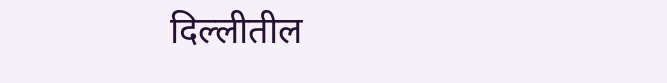दिल्लीतील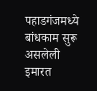पहाडगंजमध्ये बांधकाम सुरू असलेली इमारत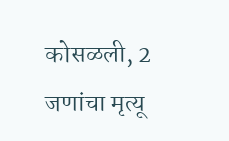कोसळली, 2 जणांचा मृत्यू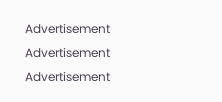Advertisement
Advertisement
Advertisement